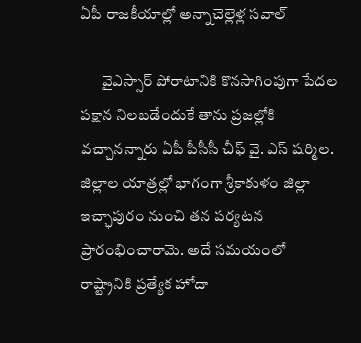ఏపీ రాజకీయాల్లో అన్నాచెల్లెళ్ల సవాల్‌

       వైఎస్సార్ పోరాటానికి కొనసాగింపుగా పేదల పక్షాన నిలబడేందుకే తాను ప్రజల్లోకి వచ్చానన్నారు ఏపీ పీసీసీ చీఫ్ వై. ఎస్ షర్మిల. జిల్లాల యాత్రల్లో భాగంగా శ్రీకాకుళం జిల్లా ఇచ్ఛాపురం నుంచి తన పర్యటన ప్రారంభించారామె. అదే సమయంలో రాష్ట్రానికి ప్రత్యేక హోదా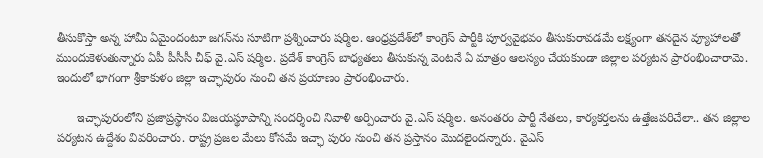తీసుకొస్తా అన్న హామీ ఏమైందంటూ జగన్‌ను సూటిగా ప్రశ్నించారు షర్మిల. ఆంధ్రప్రదేశ్‌లో కాంగ్రెస్‌ పార్టీకి పూర్వవైభవం తీసుకురావడమే లక్ష్యంగా తనదైన వ్యూహాలతో ముందుకెళుతున్నారు ఏపీ పీసీసీ చీఫ్ వై.ఎస్ షర్మిల. ప్రదేశ్ కాంగ్రెస్‌ బాధ్యతలు తీసుకున్న వెంటనే ఏ మాత్రం ఆలస్యం చేయకుండా జిల్లాల పర్యటన ప్రారంభించారామె. ఇందులో భాగంగా శ్రీకాకుళం జిల్లా ఇచ్ఛాపురం నుంచి తన ప్రయాణం ప్రారంభించారు.

      ఇచ్ఛాపురంలోని ప్రజాప్రస్థానం విజయస్థూపాన్ని సందర్శించి నివాళి అర్పించారు వై.ఎస్ షర్మిల. అనంతరం పార్టీ నేతలు, కార్యకర్తలను ఉత్తేజపరిచేలా.. తన జిల్లాల పర్యటన ఉద్దేశం వివరించారు. రాష్ట్ర ప్రజల మేలు కోసమే ఇచ్ఛా పురం నుంచి తన ప్రస్తానం మొదలైందన్నారు. వైఎస్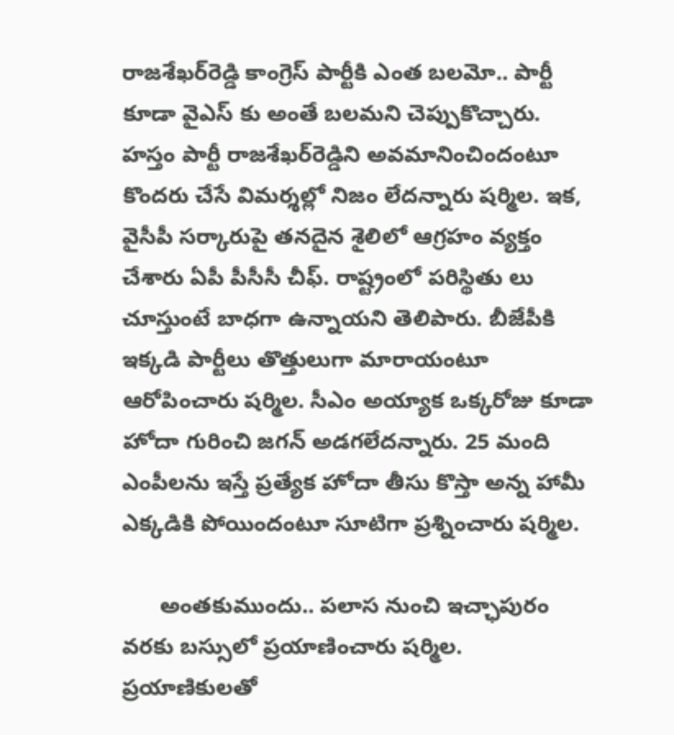రాజశేఖర్‌రెడ్డి కాంగ్రెస్ పార్టీకి ఎంత బలమో.. పార్టీ కూడా వైఎస్‌ కు అంతే బలమని చెప్పుకొచ్చారు. హస్తం పార్టీ రాజశేఖర్‌రెడ్డిని అవమానించిందంటూ కొందరు చేసే విమర్శల్లో నిజం లేదన్నారు షర్మిల. ఇక, వైసీపీ సర్కారుపై తనదైన శైలిలో ఆగ్రహం వ్యక్తం చేశారు ఏపీ పీసీసీ చీఫ్‌. రాష్ట్రంలో పరిస్థితు లు చూస్తుంటే బాధగా ఉన్నాయని తెలిపారు. బీజేపీకి ఇక్కడి పార్టీలు తొత్తులుగా మారాయంటూ ఆరోపించారు షర్మిల. సీఎం అయ్యాక ఒక్కరోజు కూడా హోదా గురించి జగన్ అడగలేదన్నారు. 25 మంది ఎంపీలను ఇస్తే ప్రత్యేక హోదా తీసు కొస్తా అన్న హామీ ఎక్కడికి పోయిందంటూ సూటిగా ప్రశ్నించారు షర్మిల.

      అంతకుముందు.. పలాస నుంచి ఇచ్ఛాపురం వరకు బస్సులో ప్రయాణించారు షర్మిల. ప్రయాణికులతో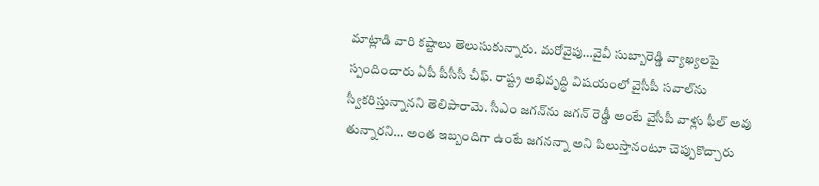మాట్లాడి వారి కష్టాలు తెలుసుకున్నారు. మరోవైపు…వైవీ సుబ్బారెడ్డి వ్యాఖ్యలపై స్పందించారు ఏపీ పీసీసీ చీఫ్. రాష్ట్ర అభివృద్ధి విషయంలో వైసీపీ సవాల్‌ను స్వీకరిస్తున్నానని తెలిపారామె. సీఎం జగన్‌ను జగన్‌ రెడ్డీ అంటే వైసీపీ వాళ్లు ఫీల్ అవు తున్నారని… అంత ఇబ్బందిగా ఉంటే జగనన్నా అని పిలుస్తానంటూ చెప్పుకొచ్చారు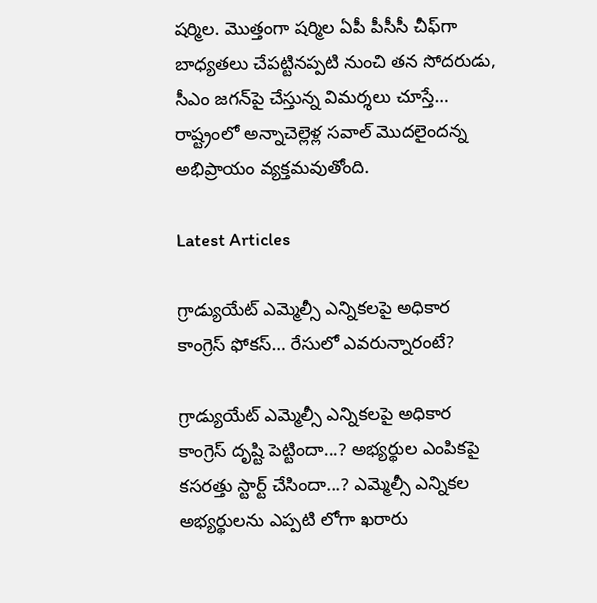షర్మిల. మొత్తంగా షర్మిల ఏపీ పీసీసీ చీఫ్‌గా బాధ్యతలు చేపట్టినప్పటి నుంచి తన సోదరుడు, సీఎం జగన్‌పై చేస్తున్న విమర్శలు చూస్తే… రాష్ట్రంలో అన్నాచెల్లెళ్ల సవాల్ మొదలైందన్న అభిప్రాయం వ్యక్తమవుతోంది.

Latest Articles

గ్రాడ్యుయేట్ ఎమ్మెల్సీ ఎన్నికలపై అధికార కాంగ్రెస్ ఫోకస్… రేసులో ఎవరున్నారంటే?

గ్రాడ్యుయేట్ ఎమ్మెల్సీ ఎన్నికలపై అధికార కాంగ్రెస్ దృష్టి పెట్టిందా...? అభ్యర్థుల ఎంపికపై కసరత్తు స్టార్ట్ చేసిందా...? ఎమ్మెల్సీ ఎన్నికల అభ్యర్థులను ఎప్పటి లోగా ఖరారు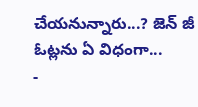చేయనున్నారు...? జెన్ జీ ఓట్లను ఏ విధంగా...
-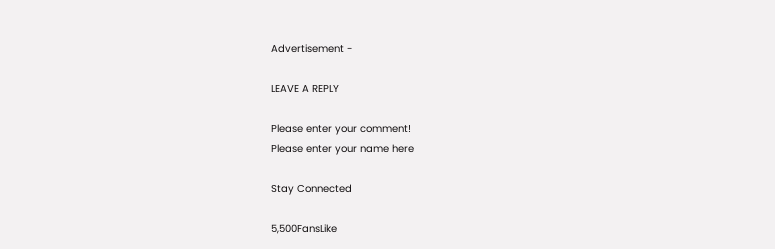Advertisement -

LEAVE A REPLY

Please enter your comment!
Please enter your name here

Stay Connected

5,500FansLike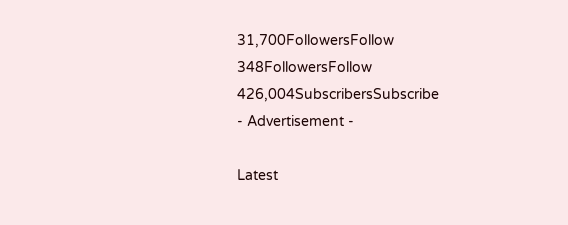31,700FollowersFollow
348FollowersFollow
426,004SubscribersSubscribe
- Advertisement -

Latest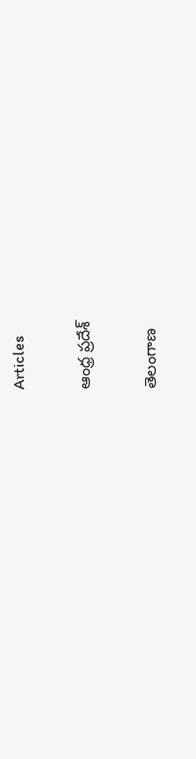Articles

ఆంధ్ర ప్రదేశ్

తెలంగాణ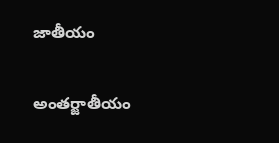జాతీయం

అంతర్జాతీయం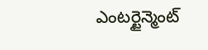ఎంటర్టైన్మెంట్